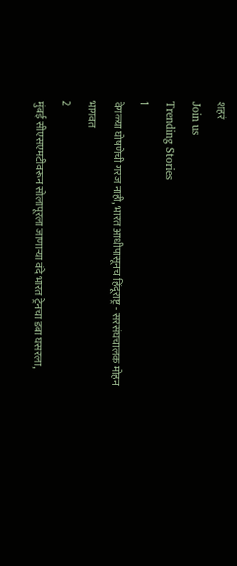शहरं
Join us
Trending Stories
1
वेगळ्या घोषणेची गरज नाही, भारत आधीपासूनच हिंदूराष्ट्र - सरसंघचालक मोहन भागवत
2
मुंबई सीएसएमटीवरून सोलापूरला जाणाऱ्या वंदे भारत ट्रेनचा डबा घसरला,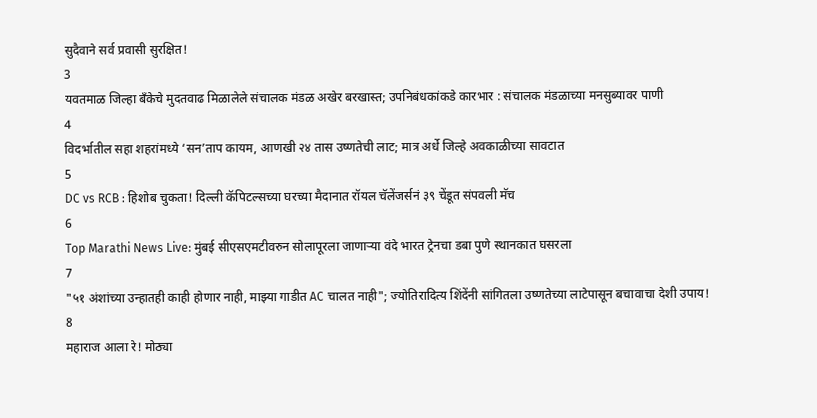सुदैवाने सर्व प्रवासी सुरक्षित!
3
यवतमाळ जिल्हा बँकेचे मुदतवाढ मिळालेले संचालक मंडळ अखेर बरखास्त; उपनिबंधकांकडे कारभार : संचालक मंडळाच्या मनसुब्यावर पाणी
4
विदर्भातील सहा शहरांमध्ये ‘सन’ताप कायम, आणखी २४ तास उष्णतेची लाट; मात्र अर्धे जिल्हे अवकाळीच्या सावटात
5
DC vs RCB : हिशोब चुकता! दिल्ली कॅपिटल्सच्या घरच्या मैदानात रॉयल चॅलेंजर्सनं ३९ चेंडूत संपवली मॅच
6
Top Marathi News Live: मुंबई सीएसएमटीवरुन सोलापूरला जाणाऱ्या वंदे भारत ट्रेनचा डबा पुणे स्थानकात घसरला
7
"५१ अंशांच्या उन्हातही काही होणार नाही, माझ्या गाडीत AC चालत नाही"; ज्योतिरादित्य शिंदेंनी सांगितला उष्णतेच्या लाटेपासून बचावाचा देशी उपाय!
8
महाराज आला रे! मोठ्या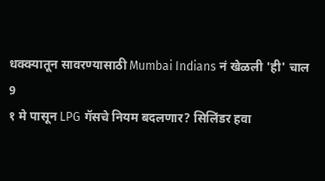धक्क्यातून सावरण्यासाठी Mumbai Indians नं खेळली 'ही' चाल
9
१ मे पासून LPG गॅसचे नियम बदलणार? सिलिंडर हवा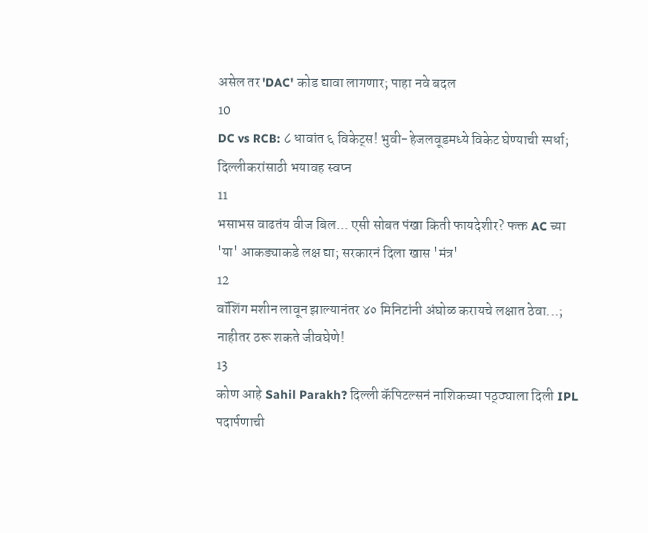असेल तर 'DAC' कोड द्यावा लागणार; पाहा नवे बदल
10
DC vs RCB: ८ धावांत ६ विकेट्स! भुवी-हेजलवूडमध्ये विकेट घेण्याची स्पर्धा; दिल्लीकरांसाठी भयावह स्वप्न
11
भसाभस वाढतंय वीज बिल... एसी सोबत पंखा किती फायदेशीर? फक्त AC च्या 'या' आकड्याकडे लक्ष द्या; सरकारनं दिला खास 'मंत्र'
12
वॉशिंग मशीन लावून झाल्यानंतर ४० मिनिटांनी अंघोळ करायचे लक्षात ठेवा...; नाहीतर ठरू शकते जीवघेणे!
13
कोण आहे Sahil Parakh? दिल्ली कॅपिटल्सनं नाशिकच्या पठ्ठ्याला दिली IPL पदार्पणाची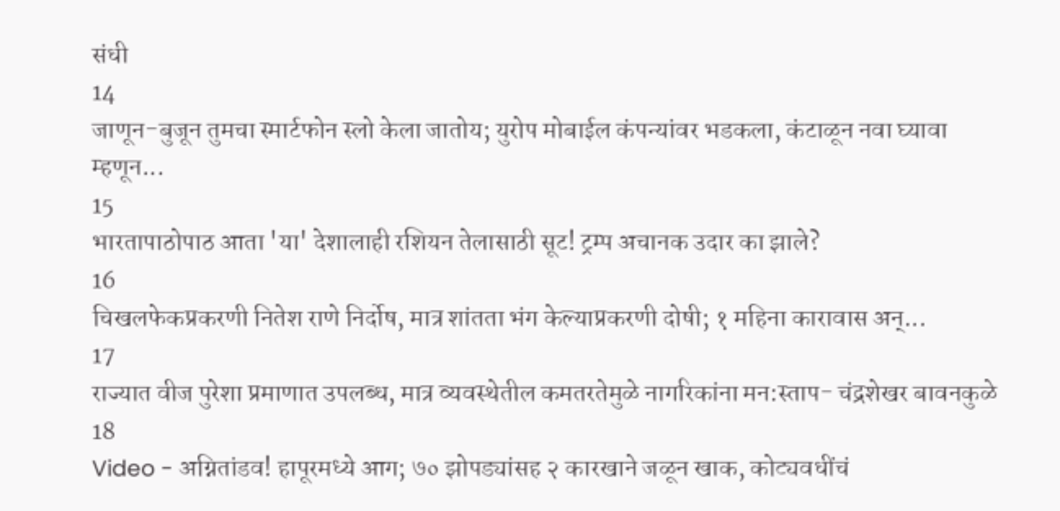संधी
14
जाणून-बुजून तुमचा स्मार्टफोन स्लो केला जातोय; युरोप मोबाईल कंपन्यांवर भडकला, कंटाळून नवा घ्यावा म्हणून...
15
भारतापाठोपाठ आता 'या' देशालाही रशियन तेलासाठी सूट! ट्रम्प अचानक उदार का झाले?
16
चिखलफेकप्रकरणी नितेश राणे निर्दोष, मात्र शांतता भंग केल्याप्रकरणी दोषी; १ महिना कारावास अन्...
17
राज्यात वीज पुरेशा प्रमाणात उपलब्ध, मात्र व्यवस्थेतील कमतरतेमुळे नागरिकांना मन:स्ताप- चंद्रशेखर बावनकुळे
18
Video - अग्नितांडव! हापूरमध्ये आग; ७० झोपड्यांसह २ कारखाने जळून खाक, कोट्यवधींचं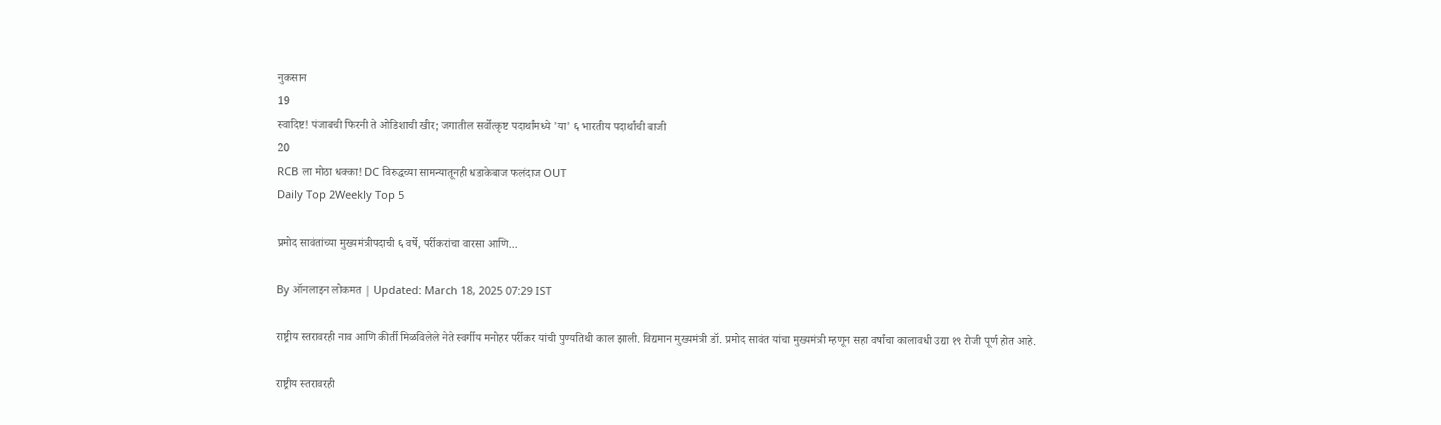नुकसान
19
स्वादिष्ट! पंजाबची फिरनी ते ओडिशाची खीर; जगातील सर्वोत्कृष्ट पदार्थांमध्ये 'या' ६ भारतीय पदार्थांची बाजी
20
RCB ला मोठा धक्का! DC विरुद्धच्या सामन्यातूनही धडाकेबाज फलंदाज OUT
Daily Top 2Weekly Top 5

प्रमोद सावंतांच्या मुख्यमंत्रीपदाची ६ वर्षे, पर्रीकरांचा वारसा आणि...

By ऑनलाइन लोकमत | Updated: March 18, 2025 07:29 IST

राष्ट्रीय स्तरावरही नाव आणि कीर्ती मिळविलेले नेते स्वर्गीय मनोहर पर्रीकर यांची पुण्यतिथी काल झाली. विद्यमान मुख्यमंत्री डॉ. प्रमोद सावंत यांचा मुख्यमंत्री म्हणून सहा वर्षांचा कालावधी उद्या १९ रोजी पूर्ण होत आहे.

राष्ट्रीय स्तरावरही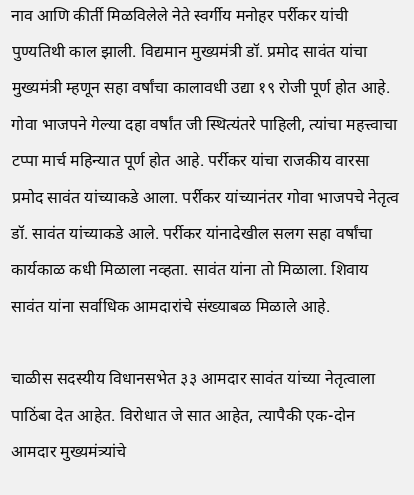नाव आणि कीर्ती मिळविलेले नेते स्वर्गीय मनोहर पर्रीकर यांची पुण्यतिथी काल झाली. विद्यमान मुख्यमंत्री डॉ. प्रमोद सावंत यांचा मुख्यमंत्री म्हणून सहा वर्षांचा कालावधी उद्या १९ रोजी पूर्ण होत आहे. गोवा भाजपने गेल्या दहा वर्षांत जी स्थित्यंतरे पाहिली, त्यांचा महत्त्वाचा टप्पा मार्च महिन्यात पूर्ण होत आहे. पर्रीकर यांचा राजकीय वारसा प्रमोद सावंत यांच्याकडे आला. पर्रीकर यांच्यानंतर गोवा भाजपचे नेतृत्व डॉ. सावंत यांच्याकडे आले. पर्रीकर यांनादेखील सलग सहा वर्षांचा कार्यकाळ कधी मिळाला नव्हता. सावंत यांना तो मिळाला. शिवाय सावंत यांना सर्वाधिक आमदारांचे संख्याबळ मिळाले आहे.

चाळीस सदस्यीय विधानसभेत ३३ आमदार सावंत यांच्या नेतृत्वाला पाठिंबा देत आहेत. विरोधात जे सात आहेत, त्यापैकी एक-दोन आमदार मुख्यमंत्र्यांचे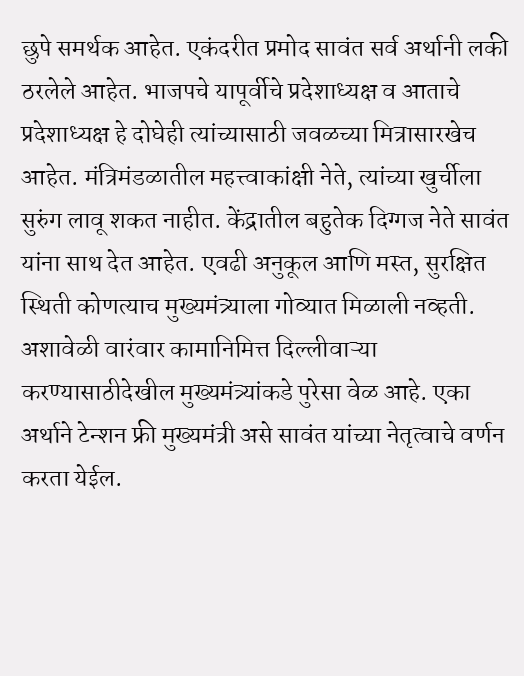छुपे समर्थक आहेत. एकंदरीत प्रमोद सावंत सर्व अर्थानी लकी ठरलेले आहेत. भाजपचे यापूर्वीचे प्रदेशाध्यक्ष व आताचे प्रदेशाध्यक्ष हे दोघेही त्यांच्यासाठी जवळच्या मित्रासारखेच आहेत. मंत्रिमंडळातील महत्त्वाकांक्षी नेते, त्यांच्या खुर्चीला सुरुंग लावू शकत नाहीत. केंद्रातील बहुतेक दिग्गज नेते सावंत यांना साथ देत आहेत. एवढी अनुकूल आणि मस्त, सुरक्षित स्थिती कोणत्याच मुख्यमंत्र्याला गोव्यात मिळाली नव्हती. अशावेळी वारंवार कामानिमित्त दिल्लीवाऱ्या करण्यासाठीदेखील मुख्यमंत्र्यांकडे पुरेसा वेळ आहे. एका अर्थाने टेन्शन फ्री मुख्यमंत्री असे सावंत यांच्या नेतृत्वाचे वर्णन करता येईल.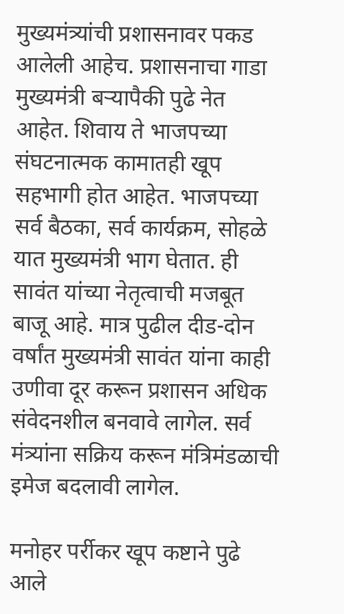मुख्यमंत्र्यांची प्रशासनावर पकड आलेली आहेच. प्रशासनाचा गाडा मुख्यमंत्री बऱ्यापैकी पुढे नेत आहेत. शिवाय ते भाजपच्या संघटनात्मक कामातही खूप सहभागी होत आहेत. भाजपच्या सर्व बैठका, सर्व कार्यक्रम, सोहळे यात मुख्यमंत्री भाग घेतात. ही सावंत यांच्या नेतृत्वाची मजबूत बाजू आहे. मात्र पुढील दीड-दोन वर्षांत मुख्यमंत्री सावंत यांना काही उणीवा दूर करून प्रशासन अधिक संवेदनशील बनवावे लागेल. सर्व मंत्र्यांना सक्रिय करून मंत्रिमंडळाची इमेज बदलावी लागेल.

मनोहर पर्रीकर खूप कष्टाने पुढे आले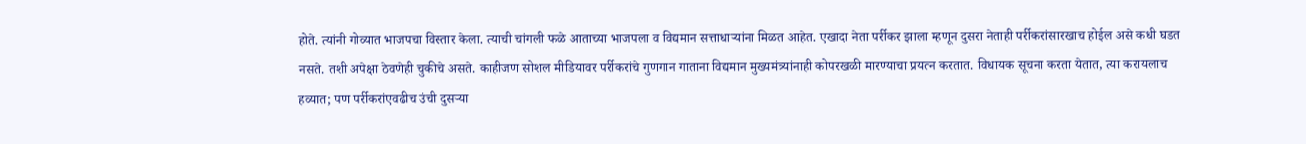होते. त्यांनी गोव्यात भाजपचा विस्तार केला. त्याची चांगली फळे आताच्या भाजपला व विद्यमान सत्ताधाऱ्यांना मिळत आहेत. एखादा नेता पर्रीकर झाला म्हणून दुसरा नेताही पर्रीकरांसारखाच होईल असे कधी घडत नसते. तशी अपेक्षा ठेवणेही चुकीचे असते. काहीजण सोशल मीडियावर पर्रीकरांचे गुणगान गाताना विद्यमान मुख्यमंत्र्यांनाही कोपरखळी मारण्याचा प्रयत्न करतात. विधायक सूचना करता येतात, त्या करायलाच हव्यात; पण पर्रीकरांएवढीच उंची दुसऱ्या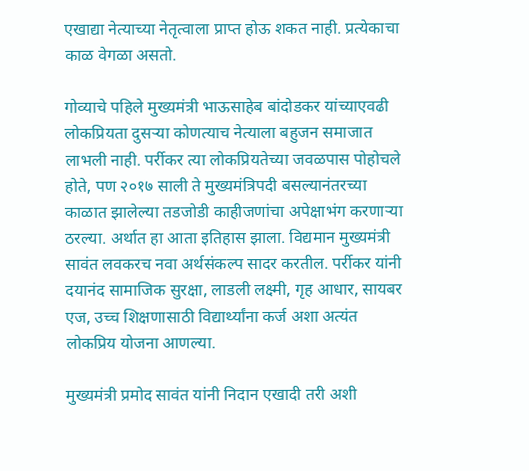एखाद्या नेत्याच्या नेतृत्वाला प्राप्त होऊ शकत नाही. प्रत्येकाचा काळ वेगळा असतो.

गोव्याचे पहिले मुख्यमंत्री भाऊसाहेब बांदोडकर यांच्याएवढी लोकप्रियता दुसऱ्या कोणत्याच नेत्याला बहुजन समाजात लाभली नाही. पर्रीकर त्या लोकप्रियतेच्या जवळपास पोहोचले होते, पण २०१७ साली ते मुख्यमंत्रिपदी बसल्यानंतरच्या काळात झालेल्या तडजोडी काहीजणांचा अपेक्षाभंग करणाऱ्या ठरल्या. अर्थात हा आता इतिहास झाला. विद्यमान मुख्यमंत्री सावंत लवकरच नवा अर्थसंकल्प सादर करतील. पर्रीकर यांनी दयानंद सामाजिक सुरक्षा, लाडली लक्ष्मी, गृह आधार, सायबर एज, उच्च शिक्षणासाठी विद्यार्थ्यांना कर्ज अशा अत्यंत लोकप्रिय योजना आणल्या.

मुख्यमंत्री प्रमोद सावंत यांनी निदान एखादी तरी अशी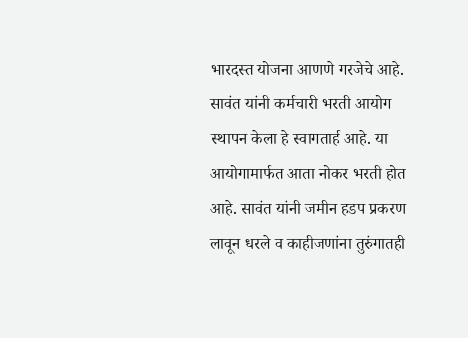भारदस्त योजना आणणे गरजेचे आहे. सावंत यांनी कर्मचारी भरती आयोग स्थापन केला हे स्वागतार्ह आहे. या आयोगामार्फत आता नोकर भरती होत आहे. सावंत यांनी जमीन हडप प्रकरण लावून धरले व काहीजणांना तुरुंगातही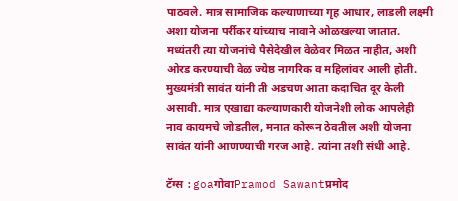पाठवले. मात्र सामाजिक कल्याणाच्या गृह आधार, लाडली लक्ष्मी अशा योजना पर्रीकर यांच्याच नावाने ओळखल्या जातात. मध्यंतरी त्या योजनांचे पैसेदेखील वेळेवर मिळत नाहीत, अशी ओरड करण्याची वेळ ज्येष्ठ नागरिक व महिलांवर आली होती. मुख्यमंत्री सावंत यांनी ती अडचण आता कदाचित दूर केली असावी. मात्र एखाद्या कल्याणकारी योजनेशी लोक आपलेही नाव कायमचे जोडतील, मनात कोरून ठेवतील अशी योजना सावंत यांनी आणण्याची गरज आहे. त्यांना तशी संधी आहे.

टॅग्स :goaगोवाPramod Sawantप्रमोद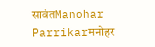सावंतManohar Parrikarमनोहर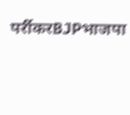पर्रीकरBJPभाजपा